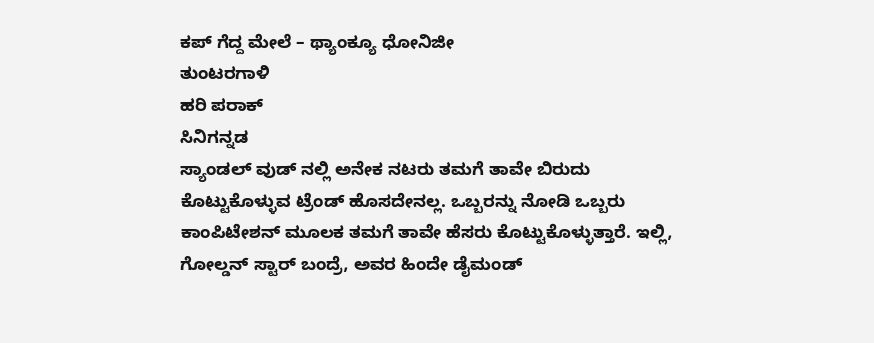ಕಪ್ ಗೆದ್ದ ಮೇಲೆ – ಥ್ಯಾಂಕ್ಯೂ ಧೋನಿಜೀ
ತುಂಟರಗಾಳಿ
ಹರಿ ಪರಾಕ್
ಸಿನಿಗನ್ನಡ
ಸ್ಯಾಂಡಲ್ ವುಡ್ ನಲ್ಲಿ ಅನೇಕ ನಟರು ತಮಗೆ ತಾವೇ ಬಿರುದು ಕೊಟ್ಟುಕೊಳ್ಳುವ ಟ್ರೆಂಡ್ ಹೊಸದೇನಲ್ಲ. ಒಬ್ಬರನ್ನು ನೋಡಿ ಒಬ್ಬರು ಕಾಂಪಿಟೇಶನ್ ಮೂಲಕ ತಮಗೆ ತಾವೇ ಹೆಸರು ಕೊಟ್ಟುಕೊಳ್ಳುತ್ತಾರೆ. ಇಲ್ಲಿ, ಗೋಲ್ಡನ್ ಸ್ಟಾರ್ ಬಂದ್ರೆ, ಅವರ ಹಿಂದೇ ಡೈಮಂಡ್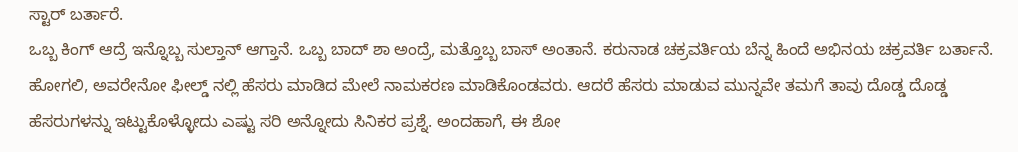ಸ್ಟಾರ್ ಬರ್ತಾರೆ.
ಒಬ್ಬ ಕಿಂಗ್ ಆದ್ರೆ ಇನ್ನೊಬ್ಬ ಸುಲ್ತಾನ್ ಆಗ್ತಾನೆ. ಒಬ್ಬ ಬಾದ್ ಶಾ ಅಂದ್ರೆ, ಮತ್ತೊಬ್ಬ ಬಾಸ್ ಅಂತಾನೆ. ಕರುನಾಡ ಚಕ್ರವರ್ತಿಯ ಬೆನ್ನ ಹಿಂದೆ ಅಭಿನಯ ಚಕ್ರವರ್ತಿ ಬರ್ತಾನೆ. ಹೋಗಲಿ, ಅವರೇನೋ ಫೀಲ್ಡ್ ನಲ್ಲಿ ಹೆಸರು ಮಾಡಿದ ಮೇಲೆ ನಾಮಕರಣ ಮಾಡಿಕೊಂಡವರು. ಆದರೆ ಹೆಸರು ಮಾಡುವ ಮುನ್ನವೇ ತಮಗೆ ತಾವು ದೊಡ್ಡ ದೊಡ್ಡ ಹೆಸರುಗಳನ್ನು ಇಟ್ಟುಕೊಳ್ಳೋದು ಎಷ್ಟು ಸರಿ ಅನ್ನೋದು ಸಿನಿಕರ ಪ್ರಶ್ನೆ. ಅಂದಹಾಗೆ, ಈ ಶೋ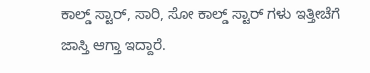ಕಾಲ್ಡ್ ಸ್ಟಾರ್, ಸಾರಿ, ಸೋ ಕಾಲ್ಡ್ ಸ್ಟಾರ್ ಗಳು ಇತ್ತೀಚೆಗೆ ಜಾಸ್ತಿ ಆಗ್ತಾ ಇದ್ದಾರೆ.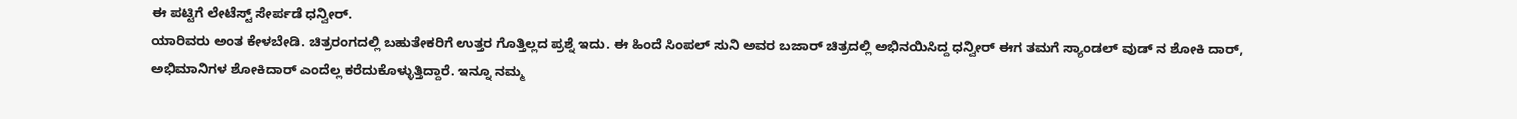ಈ ಪಟ್ಟಿಗೆ ಲೇಟೆಸ್ಟ್ ಸೇರ್ಪಡೆ ಧನ್ವೀರ್.
ಯಾರಿವರು ಅಂತ ಕೇಳಬೇಡಿ. ಚಿತ್ರರಂಗದಲ್ಲಿ ಬಹುತೇಕರಿಗೆ ಉತ್ತರ ಗೊತ್ತಿಲ್ಲದ ಪ್ರಶ್ನೆ ಇದು. ಈ ಹಿಂದೆ ಸಿಂಪಲ್ ಸುನಿ ಅವರ ಬಜಾರ್ ಚಿತ್ರದಲ್ಲಿ ಅಭಿನಯಿಸಿದ್ದ ಧನ್ವೀರ್ ಈಗ ತಮಗೆ ಸ್ಯಾಂಡಲ್ ವುಡ್ ನ ಶೋಕಿ ದಾರ್, ಅಭಿಮಾನಿಗಳ ಶೋಕಿದಾರ್ ಎಂದೆಲ್ಲ ಕರೆದುಕೊಳ್ಳುತ್ತಿದ್ದಾರೆ. ಇನ್ನೂ ನಮ್ಮ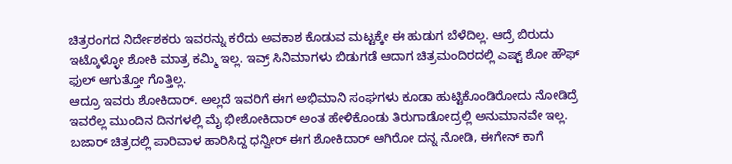ಚಿತ್ರರಂಗದ ನಿರ್ದೇಶಕರು ಇವರನ್ನು ಕರೆದು ಅವಕಾಶ ಕೊಡುವ ಮಟ್ಟಕ್ಕೇ ಈ ಹುಡುಗ ಬೆಳೆದಿಲ್ಲ. ಆದ್ರೆ ಬಿರುದು ಇಟ್ಕೊಳ್ಳೋ ಶೋಕಿ ಮಾತ್ರ ಕಮ್ಮಿ ಇಲ್ಲ. ಇವ್ರ್ ಸಿನಿಮಾಗಳು ಬಿಡುಗಡೆ ಆದಾಗ ಚಿತ್ರಮಂದಿರದಲ್ಲಿ ಎಷ್ಟ್ ಶೋ ಹೌಫ್ ಫುಲ್ ಆಗುತ್ತೋ ಗೊತ್ತಿಲ್ಲ.
ಆದ್ರೂ ಇವರು ಶೋಕಿದಾರ್. ಅಲ್ಲದೆ ಇವರಿಗೆ ಈಗ ಅಭಿಮಾನಿ ಸಂಘಗಳು ಕೂಡಾ ಹುಟ್ಟಿಕೊಂಡಿರೋದು ನೋಡಿದ್ರೆ ಇವರೆಲ್ಲ ಮುಂದಿನ ದಿನಗಳಲ್ಲಿ ಮೈ ಭೀಶೋಕಿದಾರ್ ಅಂತ ಹೇಳಿಕೊಂಡು ತಿರುಗಾಡೋದ್ರಲ್ಲಿ ಅನುಮಾನವೇ ಇಲ್ಲ. ಬಜಾರ್ ಚಿತ್ರದಲ್ಲಿ ಪಾರಿವಾಳ ಹಾರಿಸಿದ್ದ ಧನ್ವೀರ್ ಈಗ ಶೋಕಿದಾರ್ ಆಗಿರೋ ದನ್ನ ನೋಡಿ, ಈಗೇನ್ ಕಾಗೆ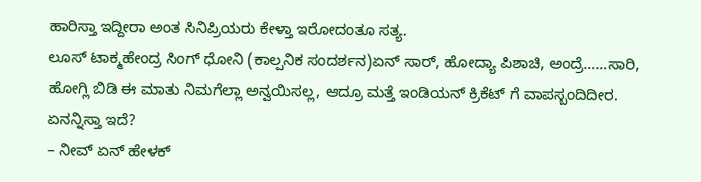ಹಾರಿಸ್ತಾ ಇದ್ದೀರಾ ಅಂತ ಸಿನಿಪ್ರಿಯರು ಕೇಳ್ತಾ ಇರೋದಂತೂ ಸತ್ಯ.
ಲೂಸ್ ಟಾಕ್ಮಹೇಂದ್ರ ಸಿಂಗ್ ಧೋನಿ (ಕಾಲ್ಪನಿಕ ಸಂದರ್ಶನ)ಏನ್ ಸಾರ್, ಹೋದ್ಯಾ ಪಿಶಾಚಿ, ಅಂದ್ರೆ……ಸಾರಿ, ಹೋಗ್ಲಿ ಬಿಡಿ ಈ ಮಾತು ನಿಮಗೆಲ್ಲಾ ಅನ್ವಯಿಸಲ್ಲ, ಆದ್ರೂ ಮತ್ತೆ ಇಂಡಿಯನ್ ಕ್ರಿಕೆಟ್ ಗೆ ವಾಪಸ್ಬಂದಿದೀರ. ಏನನ್ನಿಸ್ತಾ ಇದೆ?
– ನೀವ್ ಏನ್ ಹೇಳಕ್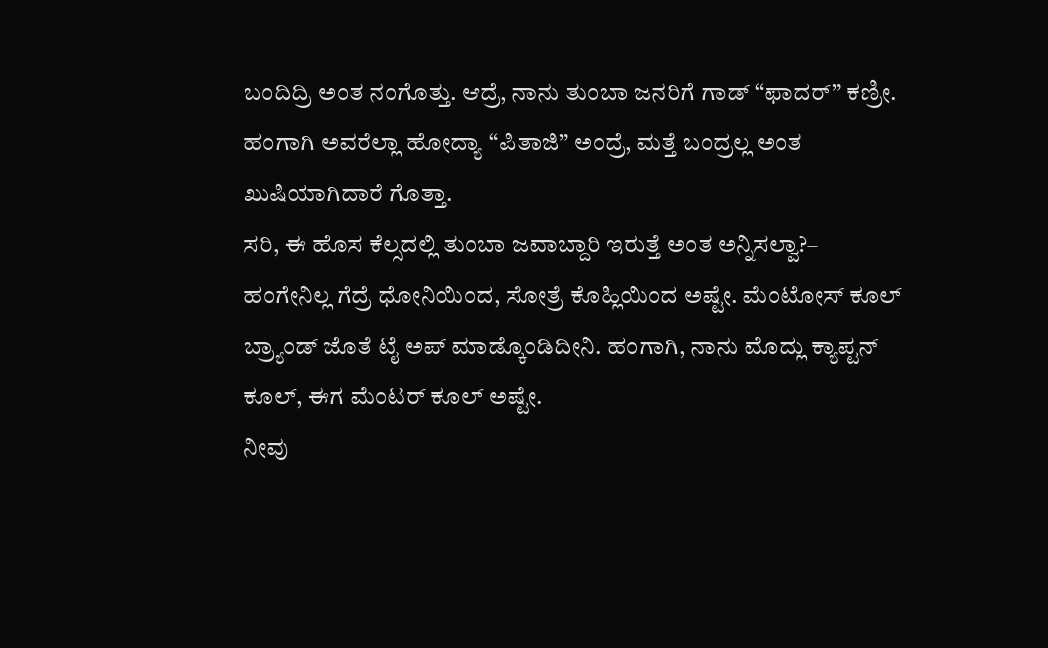ಬಂದಿದ್ರಿ ಅಂತ ನಂಗೊತ್ತು. ಆದ್ರೆ, ನಾನು ತುಂಬಾ ಜನರಿಗೆ ಗಾಡ್ “ಫಾದರ್” ಕಣ್ರೀ. ಹಂಗಾಗಿ ಅವರೆಲ್ಲಾ ಹೋದ್ಯಾ “ಪಿತಾಜಿ” ಅಂದ್ರೆ, ಮತ್ತೆ ಬಂದ್ರಲ್ಲ ಅಂತ ಖುಷಿಯಾಗಿದಾರೆ ಗೊತ್ತಾ.
ಸರಿ, ಈ ಹೊಸ ಕೆಲ್ಸದಲ್ಲಿ ತುಂಬಾ ಜವಾಬ್ದಾರಿ ಇರುತ್ತೆ ಅಂತ ಅನ್ನಿಸಲ್ವಾ?– ಹಂಗೇನಿಲ್ಲ ಗೆದ್ರೆ ಧೋನಿಯಿಂದ, ಸೋತ್ರೆ ಕೊಹ್ಲಿಯಿಂದ ಅಷ್ಟೇ. ಮೆಂಟೋಸ್ ಕೂಲ್ ಬ್ರ್ಯಾಂಡ್ ಜೊತೆ ಟೈ ಅಪ್ ಮಾಡ್ಕೊಂಡಿದೀನಿ. ಹಂಗಾಗಿ, ನಾನು ಮೊದ್ಲು ಕ್ಯಾಪ್ಟನ್ ಕೂಲ್, ಈಗ ಮೆಂಟರ್ ಕೂಲ್ ಅಷ್ಟೇ.
ನೀವು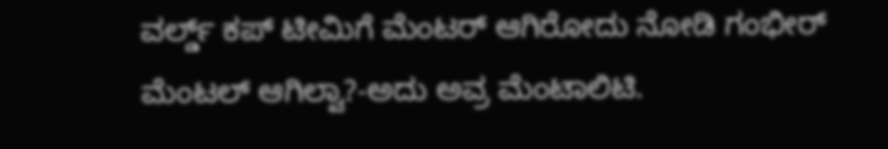ವರ್ಲ್ಡ್ ಕಪ್ ಟೀಮಿಗೆ ಮೆಂಟರ್ ಆಗಿರೋದು ನೋಡಿ ಗಂಭೀರ್ ಮೆಂಟಲ್ ಆಗಿಲ್ವಾ?-ಅದು ಅವ್ರ ಮೆಂಟಾಲಿಟಿ.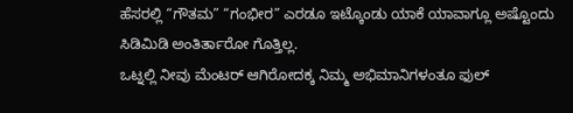ಹೆಸರಲ್ಲಿ “ಗೌತಮ” “ಗಂಭೀರ” ಎರಡೂ ಇಟ್ಕೊಂಡು ಯಾಕೆ ಯಾವಾಗ್ಲೂ ಅಷ್ಟೊಂದು ಸಿಡಿಮಿಡಿ ಅಂತಿರ್ತಾರೋ ಗೊತ್ತಿಲ್ಲ.
ಒಟ್ನಲ್ಲಿ ನೀವು ಮೆಂಟರ್ ಆಗಿರೋದಕ್ಕ ನಿಮ್ಮ ಅಭಿಮಾನಿಗಳಂತೂ ಫುಲ್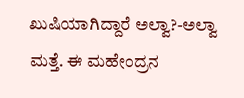ಖುಷಿಯಾಗಿದ್ದಾರೆ ಅಲ್ವಾ?-ಅಲ್ವಾ ಮತ್ತೆ. ಈ ಮಹೇಂದ್ರನ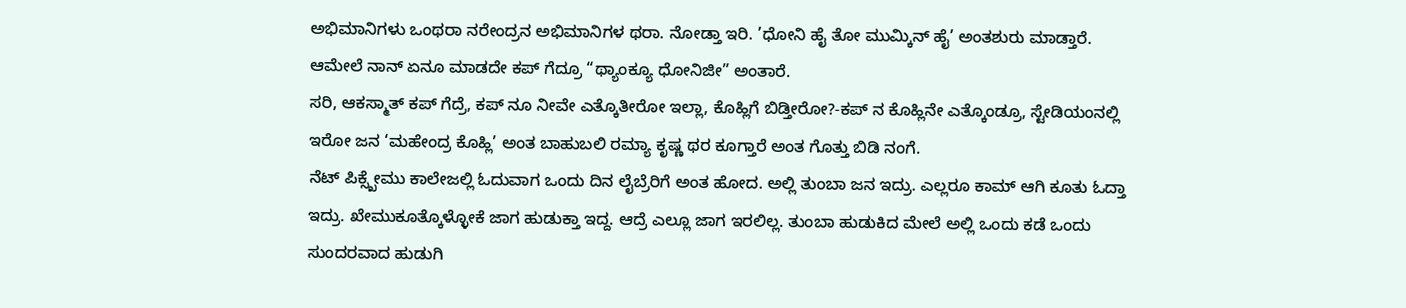ಅಭಿಮಾನಿಗಳು ಒಂಥರಾ ನರೇಂದ್ರನ ಅಭಿಮಾನಿಗಳ ಥರಾ. ನೋಡ್ತಾ ಇರಿ. ’ಧೋನಿ ಹೈ ತೋ ಮುಮ್ಕಿನ್ ಹೈ’ ಅಂತಶುರು ಮಾಡ್ತಾರೆ. ಆಮೇಲೆ ನಾನ್ ಏನೂ ಮಾಡದೇ ಕಪ್ ಗೆದ್ರೂ “ಥ್ಯಾಂಕ್ಯೂ ಧೋನಿಜೀ” ಅಂತಾರೆ.
ಸರಿ, ಆಕಸ್ಮಾತ್ ಕಪ್ ಗೆದ್ರೆ, ಕಪ್ ನೂ ನೀವೇ ಎತ್ಕೊತೀರೋ ಇಲ್ಲಾ, ಕೊಹ್ಲಿಗೆ ಬಿಡ್ತೀರೋ?-ಕಪ್ ನ ಕೊಹ್ಲಿನೇ ಎತ್ಕೊಂಡ್ರೂ, ಸ್ಟೇಡಿಯಂನಲ್ಲಿ ಇರೋ ಜನ ‘ಮಹೇಂದ್ರ ಕೊಹ್ಲಿ’ ಅಂತ ಬಾಹುಬಲಿ ರಮ್ಯಾ ಕೃಷ್ಣ ಥರ ಕೂಗ್ತಾರೆ ಅಂತ ಗೊತ್ತು ಬಿಡಿ ನಂಗೆ.
ನೆಟ್ ಪಿಕ್ಸ್ಖೇಮು ಕಾಲೇಜಲ್ಲಿ ಓದುವಾಗ ಒಂದು ದಿನ ಲೈಬ್ರೆರಿಗೆ ಅಂತ ಹೋದ. ಅಲ್ಲಿ ತುಂಬಾ ಜನ ಇದ್ರು. ಎಲ್ಲರೂ ಕಾಮ್ ಆಗಿ ಕೂತು ಓದ್ತಾ ಇದ್ರು. ಖೇಮುಕೂತ್ಕೊಳ್ಳೋಕೆ ಜಾಗ ಹುಡುಕ್ತಾ ಇದ್ದ. ಆದ್ರೆ ಎಲ್ಲೂ ಜಾಗ ಇರಲಿಲ್ಲ. ತುಂಬಾ ಹುಡುಕಿದ ಮೇಲೆ ಅಲ್ಲಿ ಒಂದು ಕಡೆ ಒಂದು ಸುಂದರವಾದ ಹುಡುಗಿ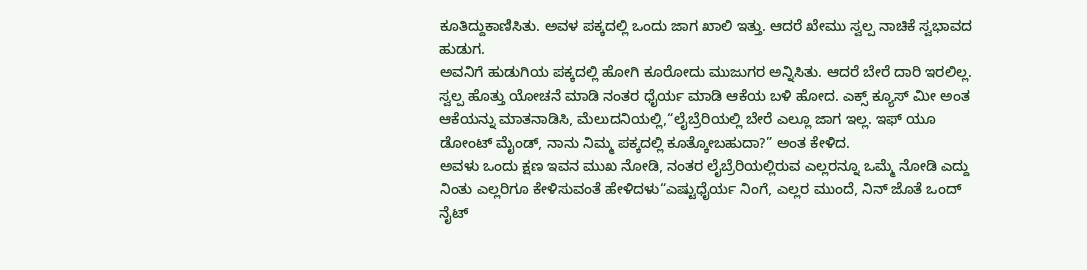ಕೂತಿದ್ದುಕಾಣಿಸಿತು. ಅವಳ ಪಕ್ಕದಲ್ಲಿ ಒಂದು ಜಾಗ ಖಾಲಿ ಇತ್ತು. ಆದರೆ ಖೇಮು ಸ್ವಲ್ಪ ನಾಚಿಕೆ ಸ್ವಭಾವದ ಹುಡುಗ.
ಅವನಿಗೆ ಹುಡುಗಿಯ ಪಕ್ಕದಲ್ಲಿ ಹೋಗಿ ಕೂರೋದು ಮುಜುಗರ ಅನ್ನಿಸಿತು. ಆದರೆ ಬೇರೆ ದಾರಿ ಇರಲಿಲ್ಲ. ಸ್ವಲ್ಪ ಹೊತ್ತು ಯೋಚನೆ ಮಾಡಿ ನಂತರ ಧೈರ್ಯ ಮಾಡಿ ಆಕೆಯ ಬಳಿ ಹೋದ. ಎಕ್ಸ್ ಕ್ಯೂಸ್ ಮೀ ಅಂತ ಆಕೆಯನ್ನು ಮಾತನಾಡಿಸಿ, ಮೆಲುದನಿಯಲ್ಲಿ,“ಲೈಬ್ರೆರಿಯಲ್ಲಿ ಬೇರೆ ಎಲ್ಲೂ ಜಾಗ ಇಲ್ಲ. ಇಫ್ ಯೂ ಡೋಂಟ್ ಮೈಂಡ್, ನಾನು ನಿಮ್ಮ ಪಕ್ಕದಲ್ಲಿ ಕೂತ್ಕೋಬಹುದಾ?” ಅಂತ ಕೇಳಿದ.
ಅವಳು ಒಂದು ಕ್ಷಣ ಇವನ ಮುಖ ನೋಡಿ, ನಂತರ ಲೈಬ್ರೆರಿಯಲ್ಲಿರುವ ಎಲ್ಲರನ್ನೂ ಒಮ್ಮೆ ನೋಡಿ ಎದ್ದು ನಿಂತು ಎಲ್ಲರಿಗೂ ಕೇಳಿಸುವಂತೆ ಹೇಳಿದಳು“ಎಷ್ಟುಧೈರ್ಯ ನಿಂಗೆ, ಎಲ್ಲರ ಮುಂದೆ, ನಿನ್ ಜೊತೆ ಒಂದ್ ನೈಟ್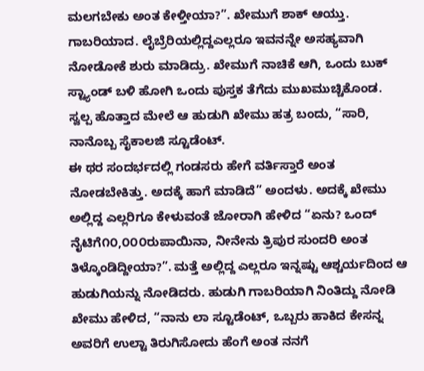ಮಲಗಬೇಕು ಅಂತ ಕೇಳ್ತೀಯಾ?”. ಖೇಮುಗೆ ಶಾಕ್ ಆಯ್ತು. ಗಾಬರಿಯಾದ. ಲೈಬ್ರೆರಿಯಲ್ಲಿದ್ದಎಲ್ಲರೂ ಇವನನ್ನೇ ಅಸಹ್ಯವಾಗಿ ನೋಡೋಕೆ ಶುರು ಮಾಡಿದ್ರು. ಖೇಮುಗೆ ನಾಚಿಕೆ ಆಗಿ, ಒಂದು ಬುಕ್ ಸ್ಟ್ಯಾಂಡ್ ಬಳಿ ಹೋಗಿ ಒಂದು ಪುಸ್ತಕ ತೆಗೆದು ಮುಖಮುಚ್ಚಿಕೊಂಡ. ಸ್ವಲ್ಪ ಹೊತ್ತಾದ ಮೇಲೆ ಆ ಹುಡುಗಿ ಖೇಮು ಹತ್ರ ಬಂದು, “ಸಾರಿ, ನಾನೊಬ್ಬ ಸೈಕಾಲಜಿ ಸ್ಟೂಡೆಂಟ್.
ಈ ಥರ ಸಂದರ್ಭದಲ್ಲಿ ಗಂಡಸರು ಹೇಗೆ ವರ್ತಿಸ್ತಾರೆ ಅಂತ ನೋಡಬೇಕಿತ್ತು. ಅದಕ್ಕೆ ಹಾಗೆ ಮಾಡಿದೆ” ಅಂದಳು. ಅದಕ್ಕೆ ಖೇಮು ಅಲ್ಲಿದ್ದ ಎಲ್ಲರಿಗೂ ಕೇಳುವಂತೆ ಜೋರಾಗಿ ಹೇಳಿದ “ಏನು? ಒಂದ್ ನೈಟಿಗೆ೧೦,೦೦೦ರುಪಾಯಿನಾ, ನೀನೇನು ತ್ರಿಪುರ ಸುಂದರಿ ಅಂತ ತಿಳ್ಕೊಂಡಿದ್ದೀಯಾ?”. ಮತ್ತೆ ಅಲ್ಲಿದ್ದ ಎಲ್ಲರೂ ಇನ್ನಷ್ಟು ಆಶ್ಚರ್ಯದಿಂದ ಆ ಹುಡುಗಿಯನ್ನು ನೋಡಿದರು. ಹುಡುಗಿ ಗಾಬರಿಯಾಗಿ ನಿಂತಿದ್ದು ನೋಡಿ ಖೇಮು ಹೇಳಿದ, “ನಾನು ಲಾ ಸ್ಟೂಡೆಂಟ್, ಒಬ್ಬರು ಹಾಕಿದ ಕೇಸನ್ನ ಅವರಿಗೆ ಉಲ್ಟಾ ತಿರುಗಿಸೋದು ಹೆಂಗೆ ಅಂತ ನನಗೆ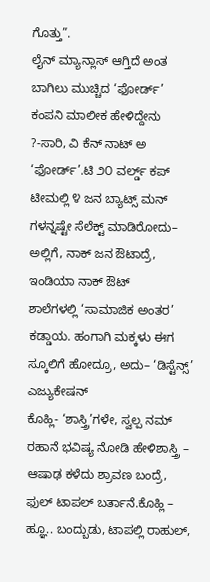ಗೊತ್ತು”.
ಲೈನ್ ಮ್ಯಾನ್ಲಾಸ್ ಆಗ್ತಿದೆ ಅಂತ ಬಾಗಿಲು ಮುಚ್ಚಿದ ‘ಫೋರ್ಡ್’ ಕಂಪನಿ ಮಾಲೀಕ ಹೇಳಿದ್ದೇನು ?-ಸಾರಿ, ವಿ ಕೆನ್ ನಾಟ್ ಅ ‘ಫೋರ್ಡ್’.ಟಿ ೨೦ ವರ್ಲ್ಡ್ ಕಪ್ ಟೀಮಲ್ಲಿ ೪ ಜನ ಬ್ಯಾಟ್ಸ್ ಮನ್ ಗಳನ್ನಷ್ಟೇ ಸೆಲೆಕ್ಟ್ ಮಾಡಿರೋದು– ಅಲ್ಲಿಗೆ, ನಾಕ್ ಜನ ಔಟಾದ್ರೆ, ಇಂಡಿಯಾ ನಾಕ್ ಔಟ್
ಶಾಲೆಗಳಲ್ಲಿ ‘ಸಾಮಾಜಿಕ ಅಂತರ’ ಕಡ್ಡಾಯ. ಹಂಗಾಗಿ ಮಕ್ಕಳು ಈಗ ಸ್ಕೂಲಿಗೆ ಹೋದ್ರೂ, ಅದು– ‘ಡಿಸ್ಟೆನ್ಸ್’ ಎಜ್ಯುಕೇಷನ್
ಕೊಹ್ಲಿ- ‘ಶಾಸ್ತ್ರಿ’ಗಳೇ, ಸ್ವಲ್ಪ ನಮ್ ರಹಾನೆ ಭವಿಷ್ಯ ನೋಡಿ ಹೇಳಿಶಾಸ್ತ್ರಿ – ಆಷಾಢ ಕಳೆದು ಶ್ರಾವಣ ಬಂದ್ರೆ, ಫುಲ್ ಟಾಪಲ್ ಬರ್ತಾನೆ.ಕೊಹ್ಲಿ – ಹ್ಞೂ.. ಬಂದ್ಬುಡು, ಟಾಪಲ್ಲಿ ರಾಹುಲ್,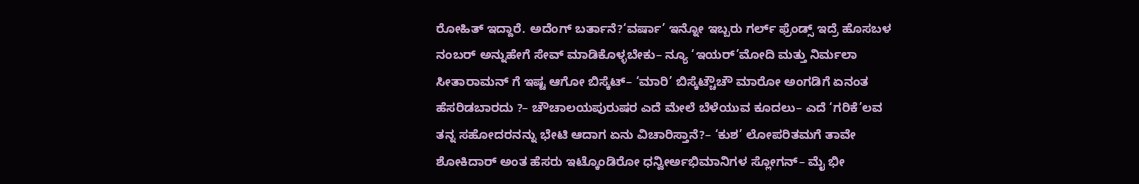ರೋಹಿತ್ ಇದ್ದಾರೆ. ಅದೆಂಗ್ ಬರ್ತಾನೆ?‘ವರ್ಷಾ’ ಇನ್ನೋ ಇಬ್ಬರು ಗರ್ಲ್ ಫ್ರೆಂಡ್ಸ್ ಇದ್ರೆ ಹೊಸಬಳ ನಂಬರ್ ಅನ್ನುಹೇಗೆ ಸೇವ್ ಮಾಡಿಕೊಳ್ಳಬೇಕು– ನ್ಯೂ ‘ಇಯರ್’ಮೋದಿ ಮತ್ತು ನಿರ್ಮಲಾ ಸೀತಾರಾಮನ್ ಗೆ ಇಷ್ಟ ಆಗೋ ಬಿಸ್ಕೆಟ್– ‘ಮಾರಿ’ ಬಿಸ್ಕೆಟ್ಚೌಚೌ ಮಾರೋ ಅಂಗಡಿಗೆ ಏನಂತ ಹೆಸರಿಡಬಾರದು ?– ಚೌಚಾಲಯಪುರುಷರ ಎದೆ ಮೇಲೆ ಬೆಳೆಯುವ ಕೂದಲು– ಎದೆ ‘ಗರಿಕೆ’ಲವ ತನ್ನ ಸಹೋದರನನ್ನು ಭೇಟಿ ಆದಾಗ ಏನು ವಿಚಾರಿಸ್ತಾನೆ?– ‘ಕುಶ’ ಲೋಪರಿತಮಗೆ ತಾವೇ ಶೋಕಿದಾರ್ ಅಂತ ಹೆಸರು ಇಟ್ಕೊಂಡಿರೋ ಧನ್ವೀರ್ಅಭಿಮಾನಿಗಳ ಸ್ಲೋಗನ್– ಮೈ ಭೀ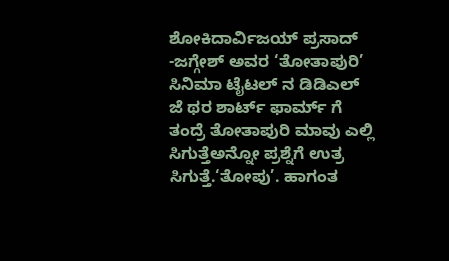ಶೋಕಿದಾರ್ವಿಜಯ್ ಪ್ರಸಾದ್ -ಜಗ್ಗೇಶ್ ಅವರ ‘ತೋತಾಪುರಿ’ ಸಿನಿಮಾ ಟೈಟಲ್ ನ ಡಿಡಿಎಲ್ ಜೆ ಥರ ಶಾರ್ಟ್ ಫಾರ್ಮ್ ಗೆ ತಂದ್ರೆ ತೋತಾಪುರಿ ಮಾವು ಎಲ್ಲಿ ಸಿಗುತ್ತೆಅನ್ನೋ ಪ್ರಶ್ನೆಗೆ ಉತ್ರ ಸಿಗುತ್ತೆ.‘ತೋಪು’. ಹಾಗಂತ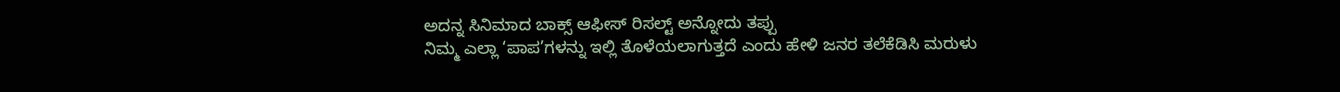ಅದನ್ನ ಸಿನಿಮಾದ ಬಾಕ್ಸ್ ಆಫೀಸ್ ರಿಸಲ್ಟ್ ಅನ್ನೋದು ತಪ್ಪು
ನಿಮ್ಮ ಎಲ್ಲಾ ‘ಪಾಪ’ಗಳನ್ನು ಇಲ್ಲಿ ತೊಳೆಯಲಾಗುತ್ತದೆ ಎಂದು ಹೇಳಿ ಜನರ ತಲೆಕೆಡಿಸಿ ಮರುಳು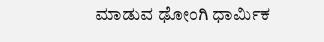ಮಾಡುವ ಢೋಂಗಿ ಧಾರ್ಮಿಕ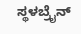ಸ್ಥಳಬ್ರೈನ್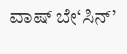ವಾಷ್ ಬೇ‘ಸಿನ್’